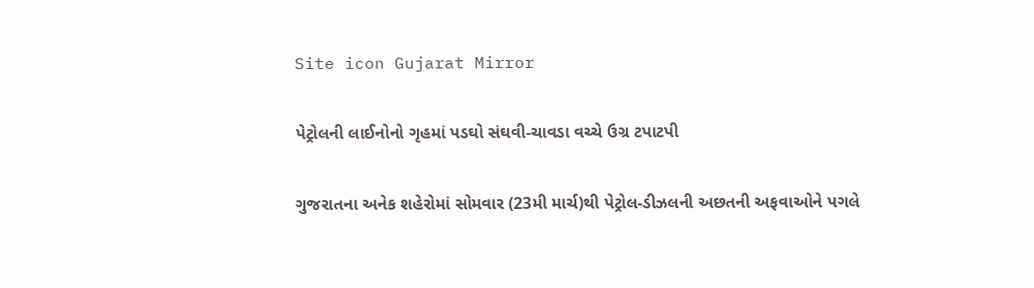Site icon Gujarat Mirror

પેટ્રોલની લાઈનોનો ગૃહમાં પડઘો સંઘવી-ચાવડા વચ્ચે ઉગ્ર ટપાટપી

ગુજરાતના અનેક શહેરોમાં સોમવાર (23મી માર્ચ)થી પેટ્રોલ-ડીઝલની અછતની અફવાઓને પગલે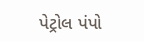પેટ્રોલ પંપો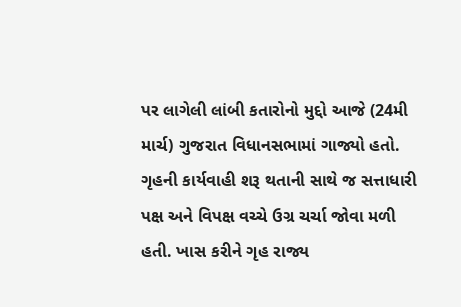પર લાગેલી લાંબી કતારોનો મુદ્દો આજે (24મી માર્ચ) ગુજરાત વિધાનસભામાં ગાજ્યો હતો. ગૃહની કાર્યવાહી શરૂ થતાની સાથે જ સત્તાધારી પક્ષ અને વિપક્ષ વચ્ચે ઉગ્ર ચર્ચા જોવા મળી હતી. ખાસ કરીને ગૃહ રાજ્ય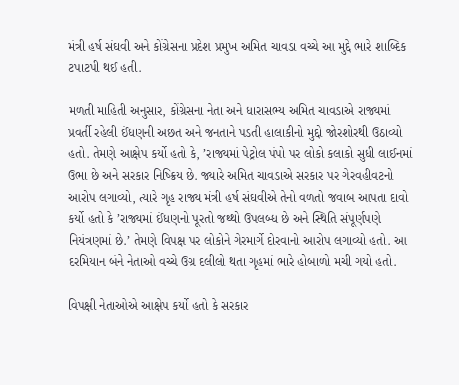મંત્રી હર્ષ સંઘવી અને કોંગ્રેસના પ્રદેશ પ્રમુખ અમિત ચાવડા વચ્ચે આ મુદ્દે ભારે શાબ્દિક ટપાટપી થઈ હતી.

મળતી માહિતી અનુસાર, કોંગ્રેસના નેતા અને ધારાસભ્ય અમિત ચાવડાએ રાજ્યમાં પ્રવર્તી રહેલી ઈંધણની અછત અને જનતાને પડતી હાલાકીનો મુદ્દો જોરશોરથી ઉઠાવ્યો હતો. તેમણે આક્ષેપ કર્યો હતો કે, ’રાજ્યમાં પેટ્રોલ પંપો પર લોકો કલાકો સુધી લાઈનમાં ઉભા છે અને સરકાર નિષ્ક્રિય છે. જ્યારે અમિત ચાવડાએ સરકાર પર ગેરવહીવટનો આરોપ લગાવ્યો, ત્યારે ગૃહ રાજ્ય મંત્રી હર્ષ સંઘવીએ તેનો વળતો જવાબ આપતા દાવો કર્યો હતો કે ’રાજ્યમાં ઈંધણનો પૂરતો જથ્થો ઉપલબ્ધ છે અને સ્થિતિ સંપૂર્ણપણે નિયંત્રણમાં છે.’ તેમણે વિપક્ષ પર લોકોને ગેરમાર્ગે દોરવાનો આરોપ લગાવ્યો હતો. આ દરમિયાન બંને નેતાઓ વચ્ચે ઉગ્ર દલીલો થતા ગૃહમાં ભારે હોબાળો મચી ગયો હતો.

વિપક્ષી નેતાઓએ આક્ષેપ કર્યો હતો કે સરકાર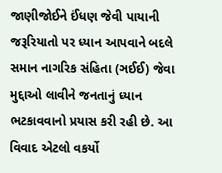જાણીજોઈને ઈંધણ જેવી પાયાની જરૂરિયાતો પર ધ્યાન આપવાને બદલે સમાન નાગરિક સંહિતા (ઞઈઈ) જેવા મુદ્દાઓ લાવીને જનતાનું ધ્યાન ભટકાવવાનો પ્રયાસ કરી રહી છે. આ વિવાદ એટલો વકર્યો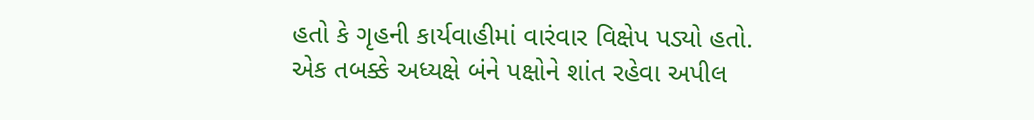હતો કે ગૃહની કાર્યવાહીમાં વારંવાર વિક્ષેપ પડ્યો હતો. એક તબક્કે અધ્યક્ષે બંને પક્ષોને શાંત રહેવા અપીલ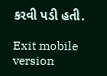કરવી પડી હતી.

Exit mobile version